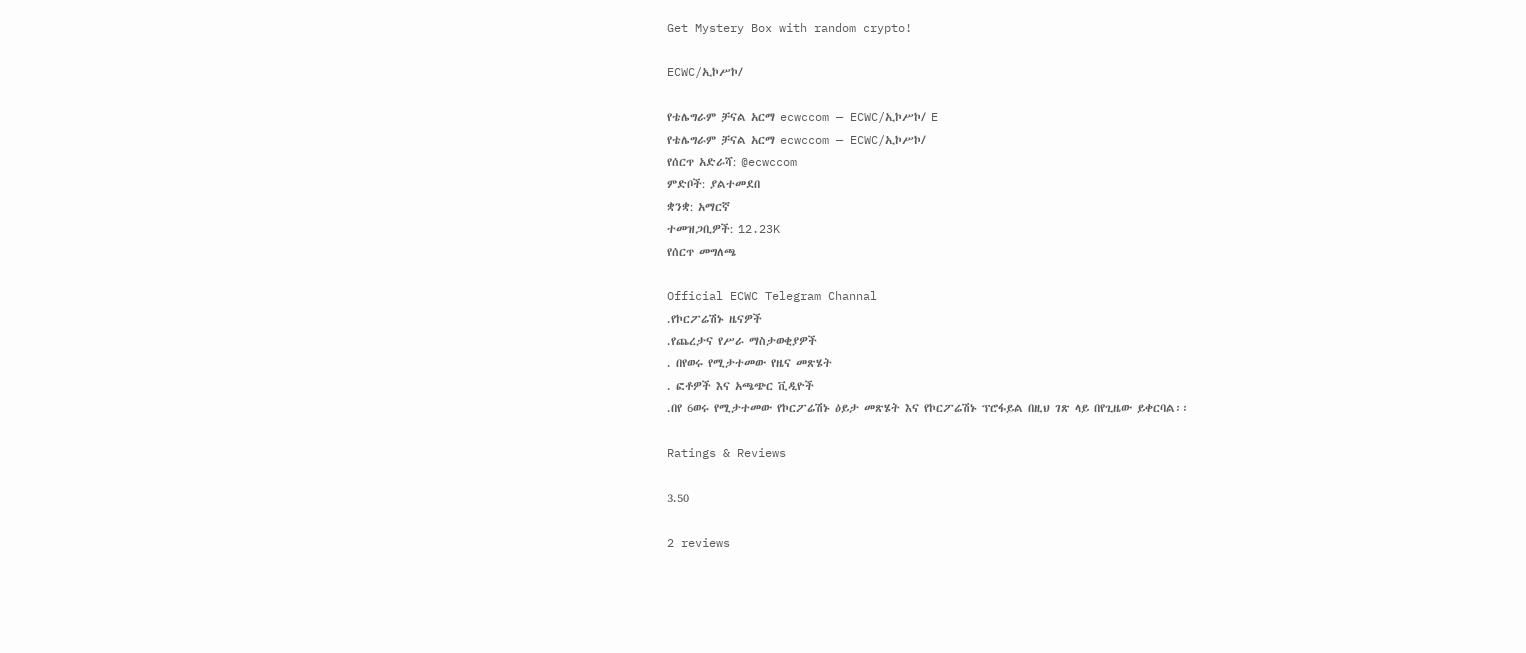Get Mystery Box with random crypto!

ECWC/ኢኮሥኮ/

የቴሌግራም ቻናል አርማ ecwccom — ECWC/ኢኮሥኮ/ E
የቴሌግራም ቻናል አርማ ecwccom — ECWC/ኢኮሥኮ/
የሰርጥ አድራሻ: @ecwccom
ምድቦች: ያልተመደበ
ቋንቋ: አማርኛ
ተመዝጋቢዎች: 12.23K
የሰርጥ መግለጫ

Official ECWC Telegram Channal
.የኮርፖሬሽኑ ዜናዎች
.የጨረታና የሥራ ማስታወቂያዎች
. በየወሩ የሚታተመው የዜና መጽሄት
. ፎቶዎች እና አጫጭር ቪዲዮች
.በየ 6ወሩ የሚታተመው የኮርፖሬሽኑ ዕይታ መጽሄት እና የኮርፖሬሽኑ ፕሮፋይል በዚህ ገጽ ላይ በየጊዜው ይቀርባል፡፡

Ratings & Reviews

3.50

2 reviews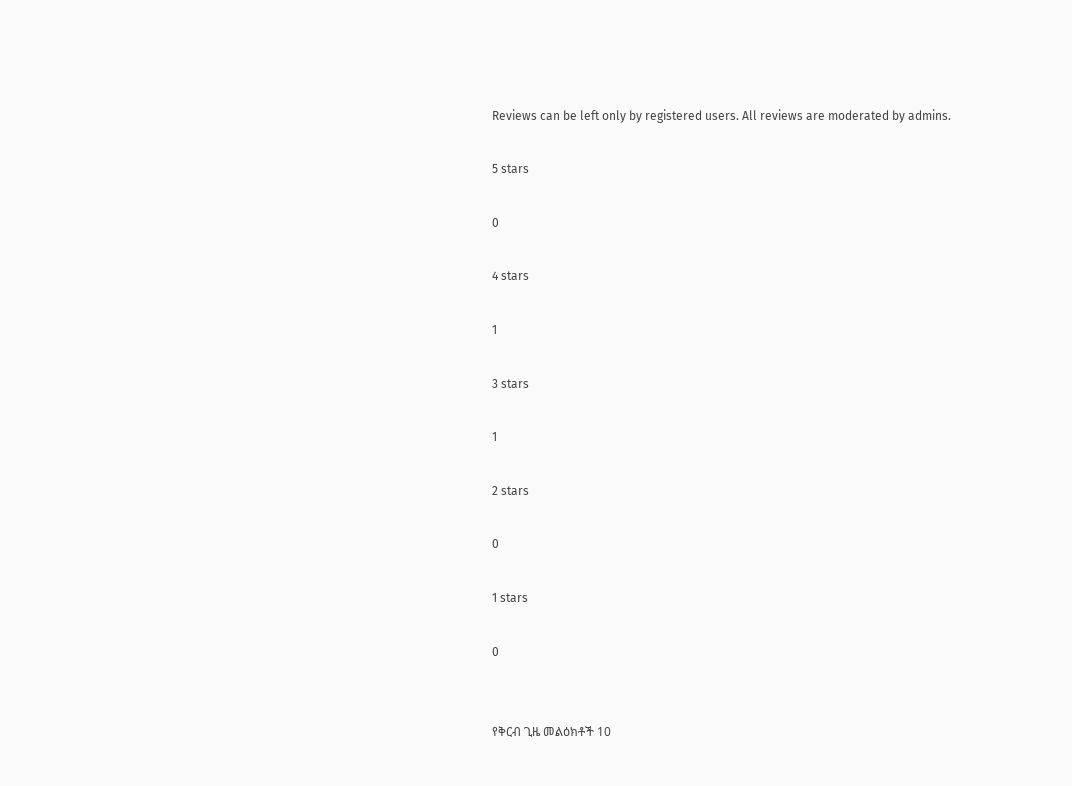Reviews can be left only by registered users. All reviews are moderated by admins.

5 stars

0

4 stars

1

3 stars

1

2 stars

0

1 stars

0


የቅርብ ጊዜ መልዕክቶች 10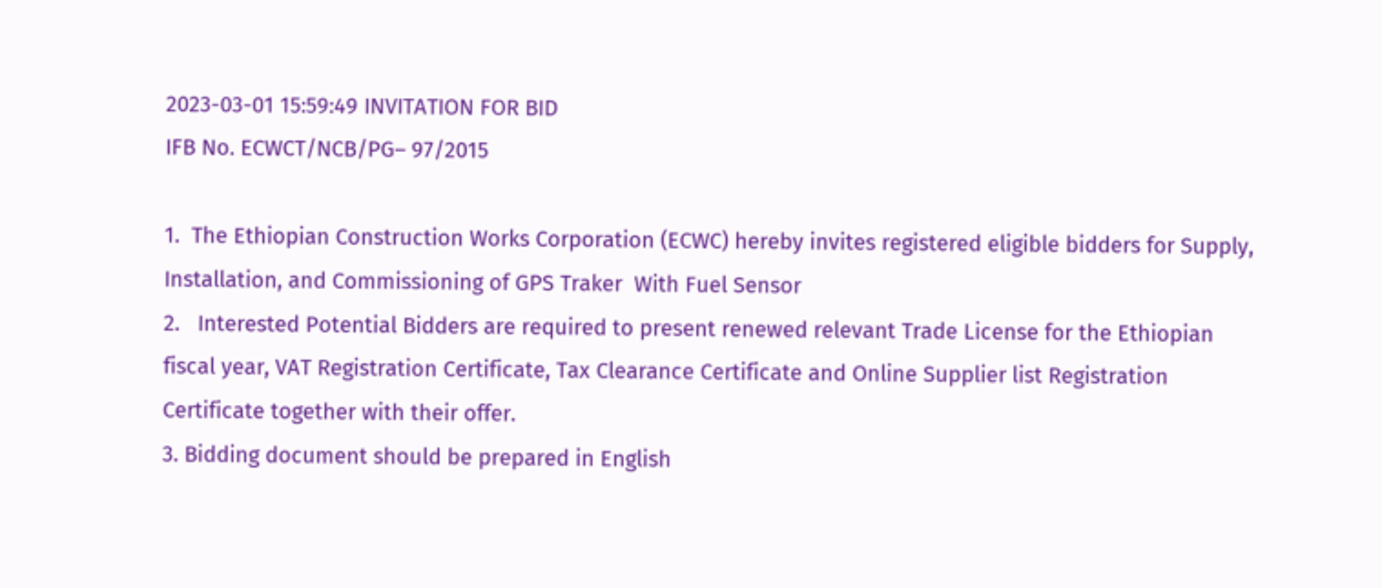2023-03-01 15:59:49 INVITATION FOR BID
IFB No. ECWCT/NCB/PG– 97/2015

1.  The Ethiopian Construction Works Corporation (ECWC) hereby invites registered eligible bidders for Supply, Installation, and Commissioning of GPS Traker  With Fuel Sensor
2.   Interested Potential Bidders are required to present renewed relevant Trade License for the Ethiopian fiscal year, VAT Registration Certificate, Tax Clearance Certificate and Online Supplier list Registration Certificate together with their offer.
3. Bidding document should be prepared in English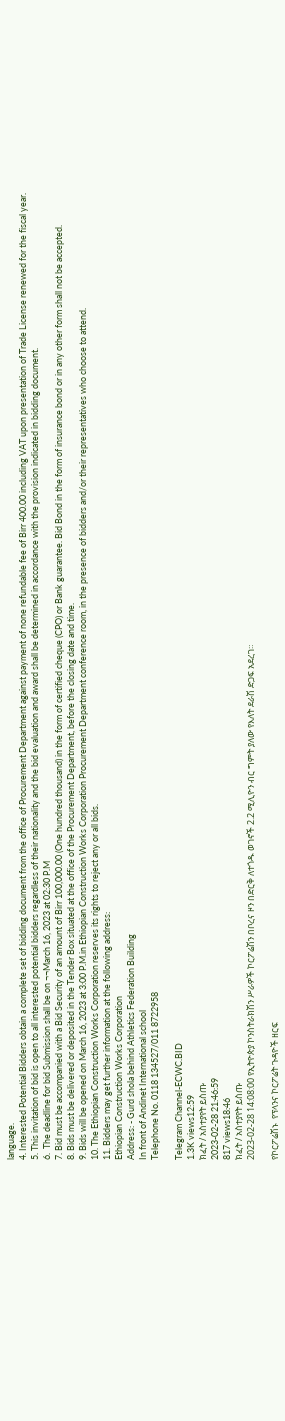language.
4. Interested Potential Bidders obtain a complete set of bidding document from the office of Procurement Department against payment of none refundable fee of Birr 400.00 including VAT upon presentation of Trade License renewed for the fiscal year.
5. This invitation of bid is open to all interested potential bidders regardless of their nationality and the bid evaluation and award shall be determined in accordance with the provision indicated in bidding document.
6.  The deadline for bid Submission shall be on ¬¬March 16, 2023 at 02:30 P.M
7. Bid must be accompanied with a Bid Security of an amount of Birr 100,000.00 (One hundred thousand) in the form of certified cheque (CPO) or Bank guarantee. Bid Bond in the form of insurance bond or in any other form shall not be accepted.
8. Bids must be delivered or deposited in the Tender Box situated at the office of the Procurement Department, before the closing date and time.
9. Bids will be opened on March 16, 2023 at 3:00 P.M.in Ethiopian Construction Works Corporation Procurement Department conference room, in the presence of bidders and/or their representatives who choose to attend.
10. The Ethiopian Construction Works Corporation reserves its rights to reject any or all bids.
11. Bidders may get further information at the following address:
Ethiopian Construction Works Corporation
Address: - Gurd shola behind Athletics Federation Building
In front of Andinet International school
Telephone No. 0118 134527/011 8722958

Telegram Channel-ECWC.BID
1.3K views12:59
ክፈት / አስተያየት ይስጡ
2023-02-28 21:46:59
817 views18:46
ክፈት / አስተያየት ይስጡ
2023-02-28 14:08:00 የኢትዮጵያ ኮንስትራክሽን ሥራዎች ኮርፖሬሽን በቦረና ዞን በድርቅ ለተጎዱ ወገኖች 2.2 ሚሊዮን ብር ግምት ያለው የእለት ደራሽ ድጋፍ አደረገ።

የኮርፖሬሽኑ  የፕላንና ኮርፖሬት ጉዳዮች ዘርፍ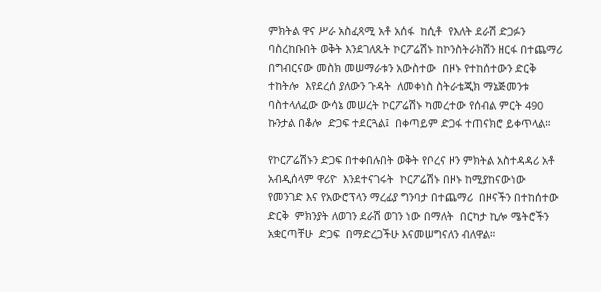ምክትል ዋና ሥራ አስፈጻሚ አቶ አሰፋ  ከሲቶ  የእለት ደራሽ ድጋፉን ባስረከቡበት ወቅት እንደገለጹት ኮርፖሬሽኑ ከኮንስትራክሽን ዘርፋ በተጨማሪ በግብርናው መስክ መሠማራቱን አውስተው  በዞኑ የተከሰተውን ድርቅ  ተከትሎ  እየደረሰ ያለውን ጉዳት  ለመቀነስ ስትራቴጂክ ማኔጅመንቱ ባስተላለፈው ውሳኔ መሠረት ኮርፖሬሽኑ ካመረተው የሰብል ምርት 490 ኩንታል በቆሎ  ድጋፍ ተደርጓል፤  በቀጣይም ድጋፋ ተጠናክሮ ይቀጥላል።

የኮርፖሬሽኑን ድጋፍ በተቀበሉበት ወቅት የቦረና ዞን ምክትል አስተዳዳሪ አቶ አብዲሰላም ዋሪዮ  እንደተናገሩት  ኮርፖሬሽኑ በዞኑ ከሚያከናውነው  የመንገድ እና የአውሮፕላን ማረፊያ ግንባታ በተጨማሪ  በዞናችን በተከሰተው ድርቅ  ምክንያት ለወገን ደራሽ ወገን ነው በማለት  በርካታ ኪሎ ሜትሮችን  አቋርጣቸሁ  ድጋፍ  በማድረጋችሁ እናመሠግናለን ብለዋል።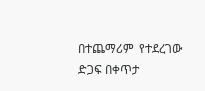በተጨማሪም  የተደረገው ድጋፍ በቀጥታ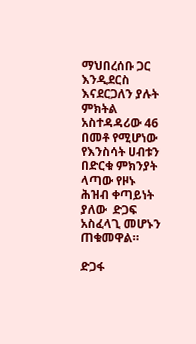ማህበረሰቡ ጋር እንዲደርስ እናደርጋለን ያሉት ምክትል አስተዳዳሪው 46 በመቶ የሚሆነው የእንስሳት ሀብቱን በድርቁ ምክንያት ላጣው የዞኑ ሕዝብ ቀጣይነት ያለው  ድጋፍ አስፈላጊ መሆኑን ጠቁመዋል።

ድጋፋ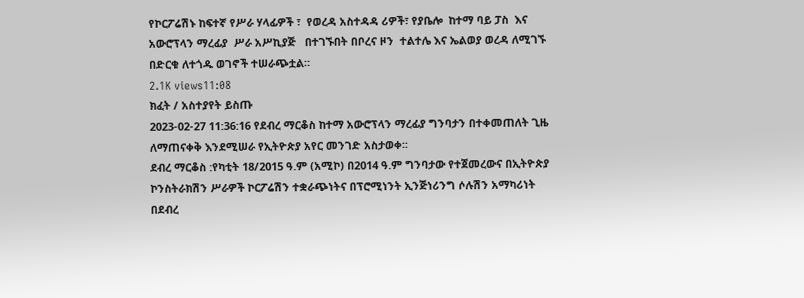የኮርፖሬሽኑ ከፍተኛ የሥራ ሃላፊዎች ፣  የወረዳ አስተዳዳ ሪዎች፣ የያቤሎ  ከተማ ባይ ፓስ  እና አውሮፕላን ማረፊያ  ሥራ አሥኪያጅ   በተገኙበት በቦረና ዞን  ተልተሌ እና ኤልወያ ወረዳ ለሚገኙ በድርቁ ለተጎዱ ወገኖች ተሠራጭቷል።
2.1K views11:08
ክፈት / አስተያየት ይስጡ
2023-02-27 11:36:16 የደብረ ማርቆስ ከተማ አውሮፕላን ማረፊያ ግንባታን በተቀመጠለት ጊዜ ለማጠናቀቅ እንደሚሠራ የኢትዮጵያ አየር መንገድ አስታወቀ፡፡
ደብረ ማርቆስ :የካቲት 18/2015 ዓ.ም (አሚኮ) በ2014 ዓ.ም ግንባታው የተጀመረውና በኢትዮጵያ ኮንስትራክሽን ሥራዎች ኮርፖሬሽን ተቋራጭነትና በፕሮሚነንት ኢንጅነሪንግ ሶሉሽን አማካሪነት በደብረ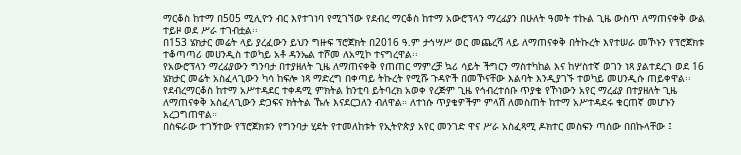ማርቆስ ከተማ በ505 ሚሊዮን ብር እየተገነባ የሚገኘው የደብረ ማርቆስ ከተማ አውሮፕላን ማረፊያን በሁለት ዓመት ተኩል ጊዜ ውስጥ ለማጠናቀቅ ውል ተይዞ ወደ ሥራ ተገብቷል፡፡
በ153 ሄክታር መሬት ላይ ያረፈውን ይህን ግዙፍ ፕሮጀክት በ2016 ዓ.ም ታኅሣሥ ወር መጨረሻ ላይ ለማጠናቀቅ በትኩረት እየተሠራ መኾኑን የፕሮጀክቱ ተቆጣጣሪ መሀንዲስ ተወካይ አቶ ዳንኤል ተሾመ ለአሚኮ ተናግረዋል፡፡
የአውሮፕላን ማረፊያውን ግንባታ በተያዘለት ጊዜ ለማጠናቀቅ የጠጠር ማምረቻ ኳሪ ሳይት ችግርን ማስተካከል እና ከሦስተኛ ወገን ነጻ ያልተደረገ ወደ 16 ሄክታር መሬት አስፈላጊውን ካሳ ከፍሎ ነጻ ማድረግ በቀጣይ ትኩረት የሚሹ ጉዳዮች በመኾናቸው እልባት እንዲያገኙ ተወካይ መሀንዲሱ ጠይቀዋል፡፡
የደብረማርቆስ ከተማ አሥተዳደር ተቀዳሚ ምክትል ከንቲባ ይትባረክ አወቀ የረጅም ጊዜ የኅብረተሰቡ ጥያቄ የኾነውን አየር ማረፊያ በተያዘለት ጊዜ ለማጠናቀቅ አስፈላጊውን ድጋፍና ክትትል ኹሉ እናደርጋለን ብለዋል። ለተነሱ ጥያቄዎችም ምላሽ ለመስጠት ከተማ አሥተዳደሩ ቁርጠኛ መሆኑን አረጋግጠዋል።
በስፍራው ተገኝተው የፕሮጀክቱን የግንባታ ሂደት የተመለከቱት የኢትዮጵያ አየር መንገድ ዋና ሥራ አስፈጻሚ ዶክተር መስፍን ጣሰው በበኩላቸው ፤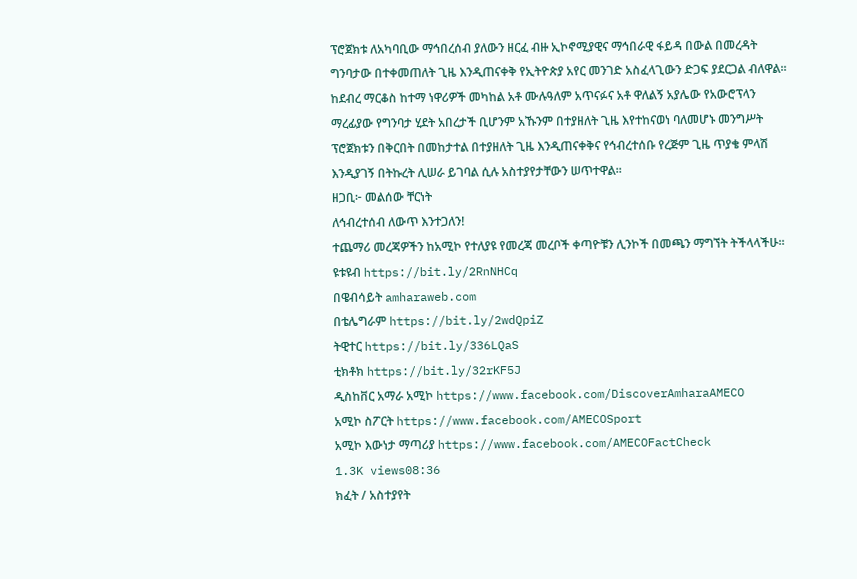ፕሮጀክቱ ለአካባቢው ማኅበረሰብ ያለውን ዘርፈ ብዙ ኢኮኖሚያዊና ማኅበራዊ ፋይዳ በውል በመረዳት ግንባታው በተቀመጠለት ጊዜ እንዲጠናቀቅ የኢትዮጵያ አየር መንገድ አስፈላጊውን ድጋፍ ያደርጋል ብለዋል፡፡
ከደብረ ማርቆስ ከተማ ነዋሪዎች መካከል አቶ ሙሉዓለም አጥናፉና አቶ ዋለልኝ አያሌው የአውሮፕላን ማረፊያው የግንባታ ሂደት አበረታች ቢሆንም አኹንም በተያዘለት ጊዜ እየተከናወነ ባለመሆኑ መንግሥት ፕሮጀክቱን በቅርበት በመከታተል በተያዘለት ጊዜ እንዲጠናቀቅና የኅብረተሰቡ የረጅም ጊዜ ጥያቄ ምላሽ እንዲያገኝ በትኩረት ሊሠራ ይገባል ሲሉ አስተያየታቸውን ሠጥተዋል፡፡
ዘጋቢ፦ መልሰው ቸርነት
ለኅብረተሰብ ለውጥ እንተጋለን!
ተጨማሪ መረጃዎችን ከአሚኮ የተለያዩ የመረጃ መረቦች ቀጣዮቹን ሊንኮች በመጫን ማግኘት ትችላላችሁ፡፡
ዩቱዩብ https://bit.ly/2RnNHCq
በዌብሳይት amharaweb.com
በቴሌግራም https://bit.ly/2wdQpiZ
ትዊተር https://bit.ly/336LQaS
ቲክቶክ https://bit.ly/32rKF5J
ዲስከቨር አማራ አሚኮ https://www.facebook.com/DiscoverAmharaAMECO
አሚኮ ስፖርት https://www.facebook.com/AMECOSport
አሚኮ እውነታ ማጣሪያ https://www.facebook.com/AMECOFactCheck
1.3K views08:36
ክፈት / አስተያየት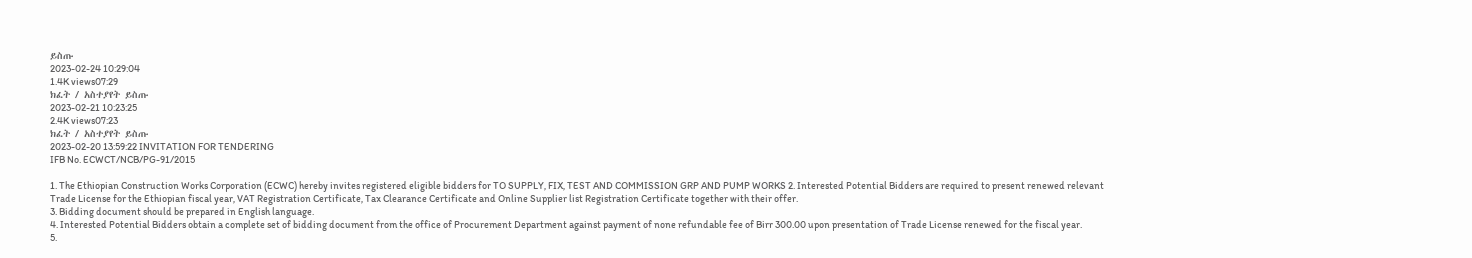ይስጡ
2023-02-24 10:29:04
1.4K views07:29
ክፈት / አስተያየት ይስጡ
2023-02-21 10:23:25
2.4K views07:23
ክፈት / አስተያየት ይስጡ
2023-02-20 13:59:22 INVITATION FOR TENDERING
IFB No. ECWCT/NCB/PG-91/2015

1. The Ethiopian Construction Works Corporation (ECWC) hereby invites registered eligible bidders for TO SUPPLY, FIX, TEST AND COMMISSION GRP AND PUMP WORKS 2. Interested Potential Bidders are required to present renewed relevant Trade License for the Ethiopian fiscal year, VAT Registration Certificate, Tax Clearance Certificate and Online Supplier list Registration Certificate together with their offer.
3. Bidding document should be prepared in English language.
4. Interested Potential Bidders obtain a complete set of bidding document from the office of Procurement Department against payment of none refundable fee of Birr 300.00 upon presentation of Trade License renewed for the fiscal year.
5.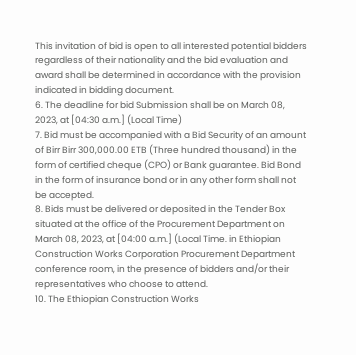This invitation of bid is open to all interested potential bidders regardless of their nationality and the bid evaluation and award shall be determined in accordance with the provision indicated in bidding document.
6. The deadline for bid Submission shall be on March 08, 2023, at [04:30 a.m.] (Local Time)
7. Bid must be accompanied with a Bid Security of an amount of Birr Birr 300,000.00 ETB (Three hundred thousand) in the form of certified cheque (CPO) or Bank guarantee. Bid Bond in the form of insurance bond or in any other form shall not be accepted.
8. Bids must be delivered or deposited in the Tender Box situated at the office of the Procurement Department on March 08, 2023, at [04:00 a.m.] (Local Time. in Ethiopian Construction Works Corporation Procurement Department conference room, in the presence of bidders and/or their representatives who choose to attend.
10. The Ethiopian Construction Works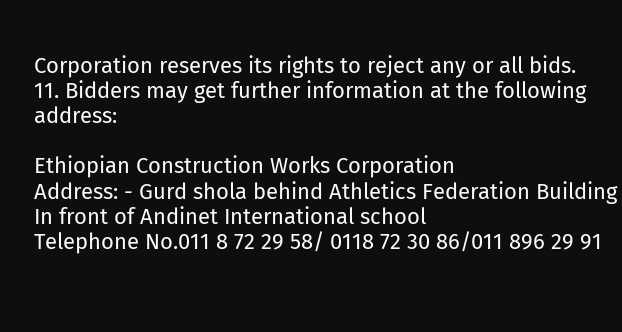Corporation reserves its rights to reject any or all bids.
11. Bidders may get further information at the following address:

Ethiopian Construction Works Corporation
Address: - Gurd shola behind Athletics Federation Building
In front of Andinet International school
Telephone No.011 8 72 29 58/ 0118 72 30 86/011 896 29 91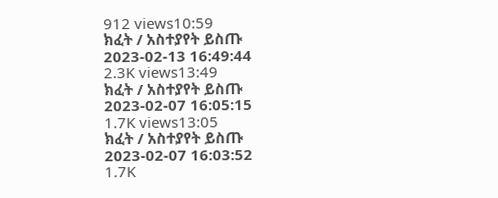912 views10:59
ክፈት / አስተያየት ይስጡ
2023-02-13 16:49:44
2.3K views13:49
ክፈት / አስተያየት ይስጡ
2023-02-07 16:05:15
1.7K views13:05
ክፈት / አስተያየት ይስጡ
2023-02-07 16:03:52
1.7K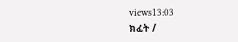views13:03
ክፈት /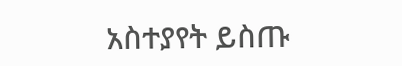አስተያየት ይስጡ